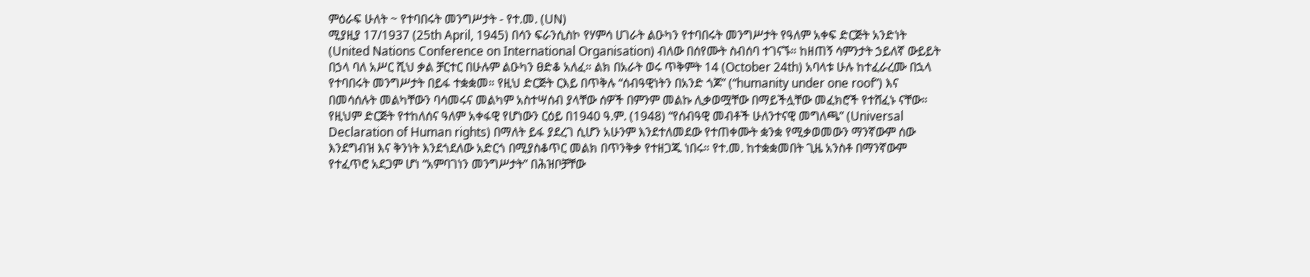ምዕራፍ ሁለት ~ የተባበሩት መንግሥታት - የተ.መ. (UN)
ሚያዚያ 17/1937 (25th April, 1945) በሳን ፍራንሲስኮ የሃምሳ ሀገራት ልዑካን የተባበሩት መንግሥታት የዓለም አቀፍ ድርጅት አንድነት (United Nations Conference on International Organisation) ብለው በሰየሙት ስብሰባ ተገናኙ። ከዘጠኝ ሳምንታት ኃይለኛ ውይይት በኃላ ባለ አሥር ሺህ ቃል ቻርተር በሁሉም ልዑካን ፀድቆ አለፈ። ልክ በአራት ወሩ ጥቅምት 14 (October 24th) አባላቱ ሁሉ ከተፈራረሙ በኋላ የተባበሩት መንግሥታት በይፋ ተቋቋመ። የዚህ ድርጅት ርእይ በጥቅሉ “ሰብዓዊነትን በአንድ ጎጆ” (“humanity under one roof”) እና በመሳሰሉት መልካቸውን ባሳመሩና መልካም አስተሣሰብ ያላቸው ሰዎች በምንም መልኩ ሊቃወሟቸው በማይችሏቸው መፈክሮች የተሸፈኑ ናቸው። የዚህም ድርጅት የተከለሰና ዓለም አቀፋዊ የሆነውን ርዕይ በ1940 ዓ.ም. (1948) “የሰብዓዊ መብቶች ሁለንተናዊ መግለጫ” (Universal Declaration of Human rights) በማለት ይፋ ያደረገ ሲሆን አሁንም እንደተለመደው የተጠቀሙት ቋንቋ የሚቃወመውን ማንኛውም ሰው እንደግብዝ እና ቅንነት እንደጎደለው አድርጎ በሚያስቆጥር መልክ በጥንቅቃ የተዘጋጁ ነበሩ። የተ.መ. ከተቋቋመበት ጊዜ አንስቶ በማንኛውም የተፈጥሮ አደጋም ሆነ “አምባገነን መንግሥታት” በሕዝቦቻቸው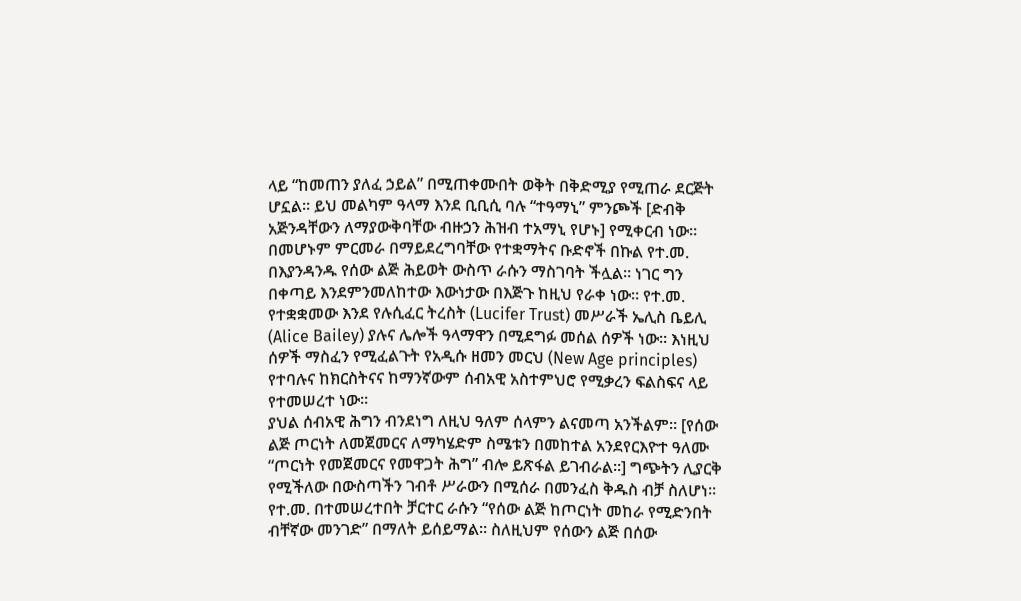ላይ “ከመጠን ያለፈ ኃይል” በሚጠቀሙበት ወቅት በቅድሚያ የሚጠራ ደርጅት ሆኗል። ይህ መልካም ዓላማ እንደ ቢቢሲ ባሉ “ተዓማኒ” ምንጮች [ድብቅ አጅንዳቸውን ለማያውቅባቸው ብዙኃን ሕዝብ ተአማኒ የሆኑ] የሚቀርብ ነው። በመሆኑም ምርመራ በማይደረግባቸው የተቋማትና ቡድኖች በኩል የተ.መ. በእያንዳንዱ የሰው ልጅ ሕይወት ውስጥ ራሱን ማስገባት ችሏል። ነገር ግን በቀጣይ እንደምንመለከተው እውነታው በእጅጉ ከዚህ የራቀ ነው። የተ.መ. የተቋቋመው እንደ የሉሲፈር ትረስት (Lucifer Trust) መሥራች ኤሊስ ቤይሊ (Alice Bailey) ያሉና ሌሎች ዓላማዋን በሚደግፉ መሰል ሰዎች ነው። እነዚህ ሰዎች ማስፈን የሚፈልጉት የአዲሱ ዘመን መርህ (New Age principles) የተባሉና ከክርስትናና ከማንኛውም ሰብአዊ አስተምህሮ የሚቃረን ፍልስፍና ላይ የተመሠረተ ነው።
ያህል ሰብአዊ ሕግን ብንደነግ ለዚህ ዓለም ሰላምን ልናመጣ አንችልም። [የሰው ልጅ ጦርነት ለመጀመርና ለማካሄድም ስሜቱን በመከተል አንደየርእዮተ ዓለሙ “ጦርነት የመጀመርና የመዋጋት ሕግ” ብሎ ይጽፋል ይገብራል።] ግጭትን ሊያርቅ የሚችለው በውስጣችን ገብቶ ሥራውን በሚሰራ በመንፈስ ቅዱስ ብቻ ስለሆነ። የተ.መ. በተመሠረተበት ቻርተር ራሱን “የሰው ልጅ ከጦርነት መከራ የሚድንበት ብቸኛው መንገድ” በማለት ይሰይማል። ስለዚህም የሰውን ልጅ በሰው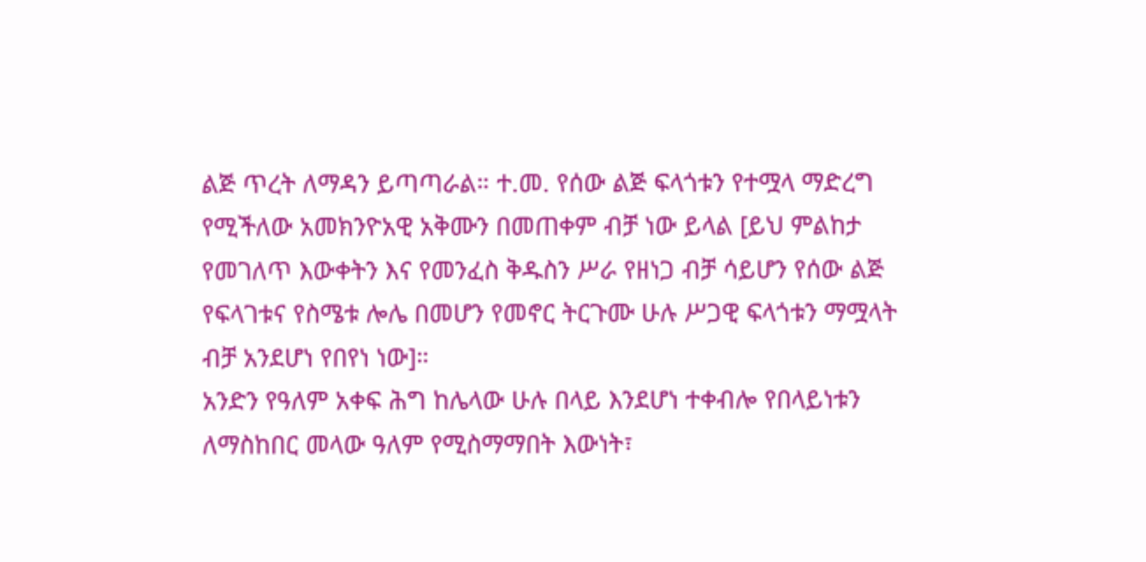ልጅ ጥረት ለማዳን ይጣጣራል። ተ.መ. የሰው ልጅ ፍላጎቱን የተሟላ ማድረግ የሚችለው አመክንዮአዊ አቅሙን በመጠቀም ብቻ ነው ይላል [ይህ ምልከታ የመገለጥ እውቀትን እና የመንፈስ ቅዱስን ሥራ የዘነጋ ብቻ ሳይሆን የሰው ልጅ የፍላገቱና የስሜቱ ሎሌ በመሆን የመኖር ትርጉሙ ሁሉ ሥጋዊ ፍላጎቱን ማሟላት ብቻ አንደሆነ የበየነ ነው]።
አንድን የዓለም አቀፍ ሕግ ከሌላው ሁሉ በላይ እንደሆነ ተቀብሎ የበላይነቱን ለማስከበር መላው ዓለም የሚስማማበት እውነት፣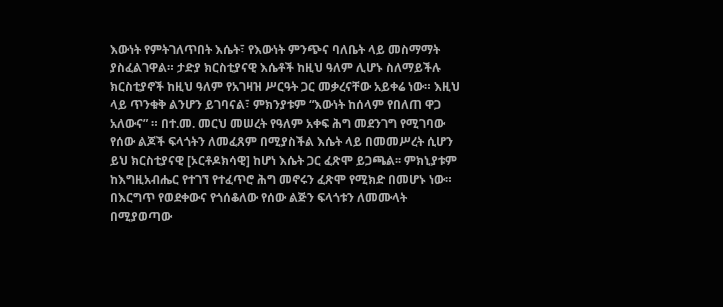እውነት የምትገለጥበት እሴት፣ የእውነት ምንጭና ባለቤት ላይ መስማማት ያስፈልገዋል። ታድያ ክርስቲያናዊ እሴቶች ከዚህ ዓለም ሊሆኑ ስለማይችሉ ክርስቲያኖች ከዚህ ዓለም የአገዛዝ ሥርዓት ጋር መቃረናቸው አይቀሬ ነው። እዚህ ላይ ጥንቁቅ ልንሆን ይገባናል፣ ምክንያቱም “እውነት ከሰላም የበለጠ ዋጋ አለውና” ። በተ.መ. መርህ መሠረት የዓለም አቀፍ ሕግ መደንገግ የሚገባው የሰው ልጆች ፍላጎትን ለመፈጸም በሚያስችል እሴት ላይ በመመሥረት ሲሆን ይህ ክርስቲያናዊ [ኦርቶዶክሳዊ] ከሆነ እሴት ጋር ፈጽሞ ይጋጫል፡፡ ምክኒያቱም ከእግዚአብሔር የተገኘ የተፈጥሮ ሕግ መኖሩን ፈጽሞ የሚክድ በመሆኑ ነው። በእርግጥ የወደቀውና የጎሰቆለው የሰው ልጅን ፍላጎቱን ለመሙላት በሚያወጣው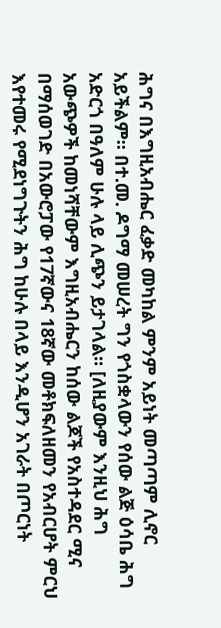ሕግና በእግዚአብሔር ፈቃድ መካከል ምንም አይነት መጣጣም ሊኖር አይችልም። በተ.መ. ዶግማ መሠረት ግን የጎስቋላውን የሰው ልጅ ዕሳቤ ሕግ አድርጎ በዓለም ሁሉ ላይ ሊጭን ይታገላል። [ለዚያውም እንዚህ ሕግ አውጭዎች ከመነሻቸውም እግዚአብሔርን ከሰው ልጆች የአስተዳደር ሚና በማሰወገድ በአውሮፓው የ17ኛውና 18ኛው መቶክፍለዘመን የአብርሆት ምርህ እየተመሩ የሚደነግጉትን ሕግ ከሁሉ በላይ እንዲሆን አገራት በጦርነት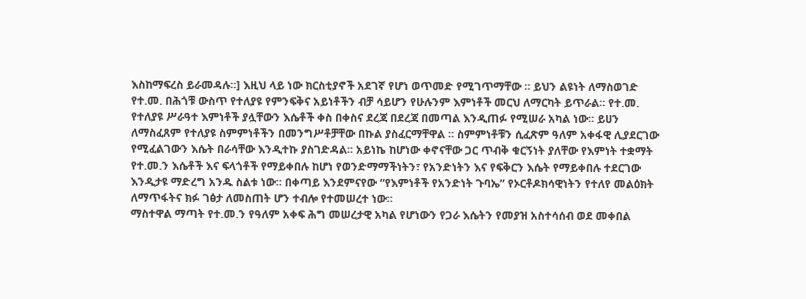እስከማፍረስ ይራመዳሉ።] እዚህ ላይ ነው ክርስቲያኖች አደገኛ የሆነ ወጥመድ የሚገጥማቸው ። ይህን ልዩነት ለማስወገድ የተ.መ. በሕጎቹ ውስጥ የተለያዩ የምንፍቅና አይነቶችን ብቻ ሳይሆን የሁሉንም እምነቶች መርህ ለማርካት ይጥራል። የተ.መ. የተለያዩ ሥራዓተ እምነቶች ያሏቸውን እሴቶች ቀስ በቀስና ደረጃ በደረጃ በመጣል እንዲጠፉ የሚሠራ አካል ነው። ይሀን ለማስፈጸም የተለያዩ ስምምነቶችን በመንግሥቶቻቸው በኩል ያስፈርማቸዋል ። ስምምነቶቹን ሲፈጽም ዓለም አቀፋዊ ሊያደርገው የሚፈልገውን እሴት በራሳቸው እንዲተኩ ያስገድዳል። አይነኬ ከሆነው ቀኖናቸው ጋር ጥብቅ ቁርኝነት ያለቸው የእምነት ተቋማት የተ.መ.ን እሴቶች እና ፍላጎቶች የማይቀበሉ ከሆነ የወንድማማችነትን፣ የአንድነትን እና የፍቅርን እሴት የማይቀበሉ ተደርገው እንዲታዩ ማድረግ አንዱ ስልቱ ነው። በቀጣይ እንደምናየው “የእምነቶች የአንድነት ጉባኤ” የኦርቶዶክሳዊነትን የተለየ መልዕክት ለማጥፋትና ክፉ ገፅታ ለመስጠት ሆን ተብሎ የተመሠረተ ነው።
ማስተዋል ማጣት የተ.መ.ን የዓለም አቀፍ ሕግ መሠረታዊ አካል የሆነውን የጋራ እሴትን የመያዝ አስተሳሰብ ወደ መቀበል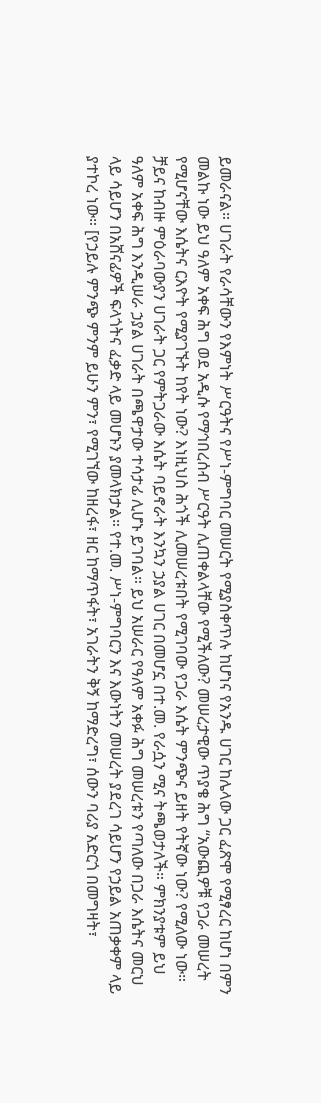ይመራናል። ሀገራት የራሳቸውን የእምነት ሥርዓትና የሥነ-ምግባር መሠርት የሚያስቀጥሉ ከሆነና የአንዱ ሀገር ከሌላው ጋር ፈጽሞ የሚፃረር ከሆነ በምን መልኩ ነው ይህ ዓለም አቀፍ ሕግ ወደ አዲሱ የማኅበረሰብ ሥርዓት ሊጠቀልላቸው የሚችለው? መሠረታዊው ጥያቄ ሕግ “አውጪዎቹ የጋራ መሠረት የሚሆናቸው እሴትና ርእዮት የሚያገኙት ከየት ነው? እነዚህስ ሕጎች ሊመሠረቱበት የሚገባው የጋራ እሴት ምንጭና ይዘት የትኛው ነው? የሚለው ነው። ቻይና ከብዙ ምዕራባውያን ሀገራት ጋር የምትጋራው እሴት ባይኖራት እንኳን ኃያል ሀገር በመሆኗ በተ.መ. የራሷን ሚና ትጫወታለች። ምክንያቱም ይህ ዓለም አቀፍ ሕግ እንዲሠራ ኃያል ሀገራት በጫዋታው ተሳታፊ ሊሆኑ ይገባል። ይህ አሠራር የዓለም አቀፉ ሕግ መሠረቱን የጣለው በጋራ እሴትና መርህ ላይ ሳይሆን በአሸናፊዎች ፍላጎትና ፈቃድ ላይ መሆኑን ያመላክታል። የተ.መ. ሥነ-ምግባርን እና እውነትን መሠረት ያደረገ ሳይሆን የኃይል አጠቃቀም ላይ ያተኮረ ነው። [የኃይሉ ምንጭ ምንም ይሁን ምን፣ የሚገኘው ከዘረፋ፣ ዘር ከማጥፋት፣ አገራትን ቅኝ ከማድረግ፣ ሰውን ባሪያ አድርጎ በመግዛት፣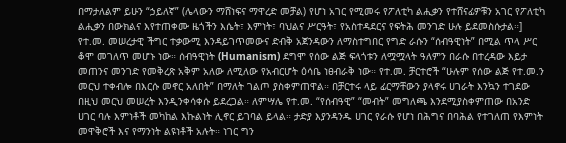በማታለልም ይሁን “ኃይለኛ” (ሌላውን ማሸነፍና ማዋረድ መቻል) የሆነ አገር የሚመሩ የፖለቲካ ልሒቃን የተሸናፊዎቹን አገር የፖለቲካ ልሒቃን በውክልና እየተጠቀሙ ዜጎችን እሴት፣ እምነት፣ ባህልና ሥርዓት፣ የአስተዳደርና የፍትሕ መንገድ ሁሉ ይደመስሱታል።]
የተ.መ. መሠረታዊ ችግር ተቃውሚ እንዳይገጥመውና ድብቅ አጀንዳውን ለማስተግበር የግድ ራሱን “ሰብዓዊነት” በሚል ጥላ ሥር ቆሞ መገለጥ መሆኑ ነው። ሰብዓዊነት (Humanism) ደግሞ የሰው ልጅ ፍላጎቱን ለሟሟላት ዓለምን በራሱ በተረዳው እይታ መጠንና መንገድ የመቅረጽ አቅም አለው ለሚለው የአብርሆት ዕሳቤ ነፀብራቅ ነው። የተ.መ. ቻርተሮች “ሁሉም የሰው ልጅ የተ.መ.ን መርህ ተቀብሎ በእርሱ መኖር አለበት” በማለት ገልጦ ያስቀምጠዋል። በቻርተሩ ላይ ፊርማቸውን ያላኖሩ ሀገራት እንኳን ተገደው በዚህ መርህ መሠረት እንዲንቀሳቀሱ ይደረጋል። ለምሣሌ የተ.መ. “የሰብዓዊ” “መብት” መግለጫ እንደሚያስቀምጠው በአንድ ሀገር ባሉ እምነቶች መካከል እኩልነት ሊኖር ይገባል ይላል። ታድያ እያንዳንዱ ሀገር የራሱ የሆነ በሕግና በባሕል የተገለጠ የእምነት መዋቅሮች እና የማንነት ልዩነቶች አሉት። ነገር ግን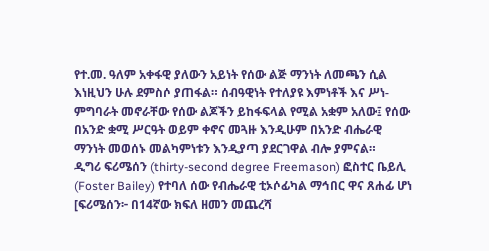የተ.መ. ዓለም አቀፋዊ ያለውን አይነት የሰው ልጅ ማንነት ለመጫን ሲል እነዚህን ሁሉ ደምስሶ ያጠፋል። ሰብዓዊነት የተለያዩ እምነቶች እና ሥነ-ምግባራት መኖራቸው የሰው ልጆችን ይከፋፍላል የሚል አቋም አለው፤ የሰው በአንድ ቋሚ ሥርዓት ወይም ቀኖና መጓዙ እንዲሁም በአንድ ብሔራዊ ማንነት መወሰኑ መልካምነቱን እንዲያጣ ያደርገዋል ብሎ ያምናል።
ዲግሪ ፍሪሜሰን (thirty-second degree Freemason) ፎስተር ቤይሊ (Foster Bailey) የተባለ ሰው የብሔራዊ ቲኦሶፊካል ማኅበር ዋና ጸሐፊ ሆነ [ፍሪሜሰን፦ በ14ኛው ክፍለ ዘመን መጨረሻ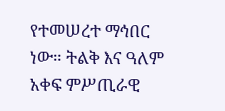የተመሠረተ ማኅበር ነው። ትልቅ እና ዓለም አቀፍ ምሥጢራዊ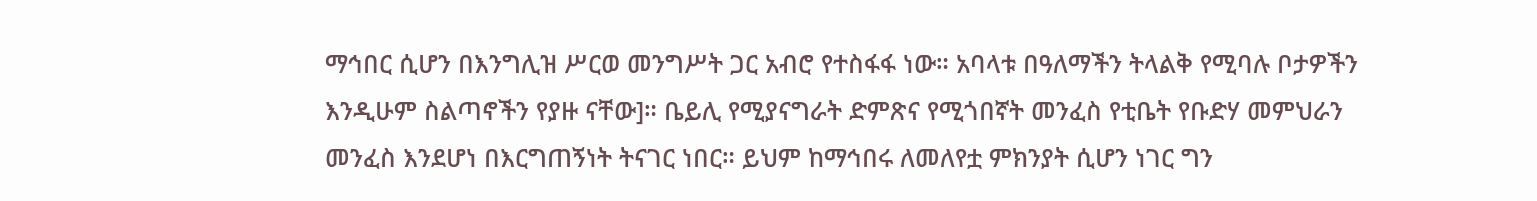ማኅበር ሲሆን በእንግሊዝ ሥርወ መንግሥት ጋር አብሮ የተስፋፋ ነው። አባላቱ በዓለማችን ትላልቅ የሚባሉ ቦታዎችን እንዲሁም ስልጣኖችን የያዙ ናቸው]። ቤይሊ የሚያናግራት ድምጽና የሚጎበኛት መንፈስ የቲቤት የቡድሃ መምህራን መንፈስ እንደሆነ በእርግጠኝነት ትናገር ነበር። ይህም ከማኅበሩ ለመለየቷ ምክንያት ሲሆን ነገር ግን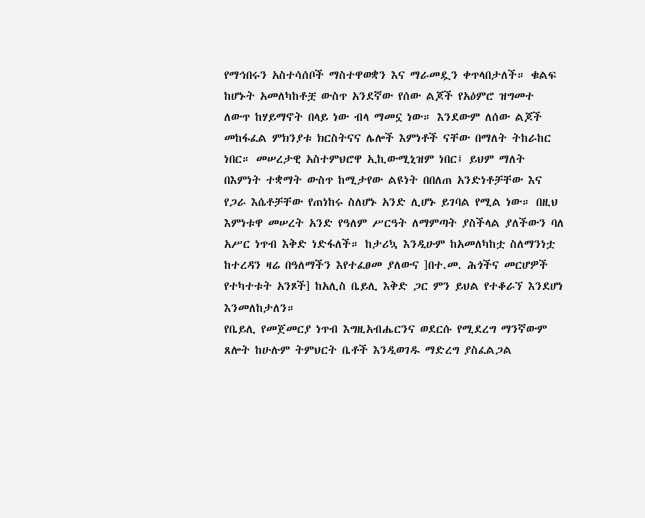የማኅበሩን አስተሳሰቦች ማስተዋወቋን እና ማራመዷን ቀጥላበታለች። ቁልፍ ከሆኑት አመለካከቶቿ ውስጥ አንደኛው የሰው ልጆች የአዕምሮ ዝግመተ ለውጥ ከሃይማኖት በላይ ነው ብላ ማመኗ ነው። እንደውም ለሰው ልጆች መከፋፈል ምክንያቱ ክርስትናና ሌሎች እምነቶች ናቸው በማለት ትከራከር ነበር። መሠረታዊ አስተምህሮዋ ኢኪውሚኒዝም ነበር፤ ይህም ማለት በእምነት ተቋማት ውስጥ ከሚታየው ልዩነት በበለጠ አንድነቶቻቸው እና የጋራ እሴቶቻቸው የጠነከሩ ስለሆኑ አንድ ሊሆኑ ይገባል የሚል ነው። በዚህ እምነቱዋ መሠረት አንድ የዓለም ሥርዓት ለማምጣት ያስችላል ያለችውን ባለ አሥር ነጥብ እቅድ ነድፋለች። ከታሪኳ እንዲሁም ከአመለካከቷ ስለማንነቷ ከተረዳን ዛሬ በዓለማችን እየተፈፀመ ያለውና ]በተ.መ. ሕጎችና መርሆዎች የተካተቱት አንጾች] ከአሊስ ቤይሊ እቅድ ጋር ምን ይህል የተቆራኘ እንደሆነ እንመለከታለን።
የቤይሊ የመጀመርያ ነጥብ እግዚአብሔርንና ወደርሱ የሚደረግ ማንኛውም ጸሎት ከሁሉም ትምህርት ቤቶች እንዲወገዱ ማድረግ ያስፈልጋል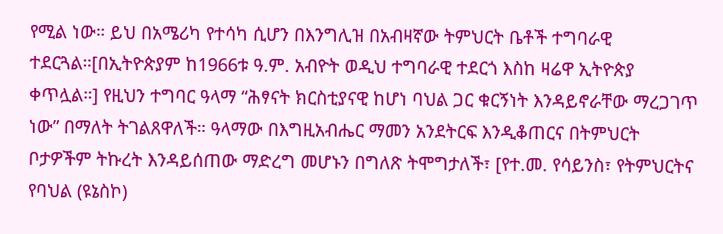የሚል ነው። ይህ በአሜሪካ የተሳካ ሲሆን በእንግሊዝ በአብዛኛው ትምህርት ቤቶች ተግባራዊ ተደርጓል።[በኢትዮጵያም ከ1966ቱ ዓ.ም. አብዮት ወዲህ ተግባራዊ ተደርጎ እስከ ዛሬዋ ኢትዮጵያ ቀጥሏል።] የዚህን ተግባር ዓላማ “ሕፃናት ክርስቲያናዊ ከሆነ ባህል ጋር ቁርኝነት እንዳይኖራቸው ማረጋገጥ ነው” በማለት ትገልጸዋለች። ዓላማው በእግዚአብሔር ማመን አንደትርፍ እንዲቆጠርና በትምህርት ቦታዎችም ትኩረት እንዳይሰጠው ማድረግ መሆኑን በግለጽ ትሞግታለች፣ [የተ.መ. የሳይንስ፣ የትምህርትና የባህል (ዩኔስኮ)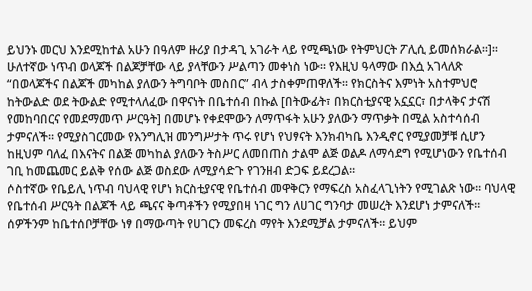ይህንኑ መርህ እንደሚከተል አሁን በዓለም ዙሪያ በታዳጊ አገራት ላይ የሚጫነው የትምህርት ፖሊሲ ይመሰክራል።]።
ሁለተኛው ነጥብ ወላጆች በልጆቻቸው ላይ ያላቸውን ሥልጣን መቀነስ ነው። የእዚህ ዓላማው በእሷ አገላለጽ “በወላጆችና በልጆች መካከል ያለውን ትግባቦት መስበር” ብላ ታስቀምጠዋለች። የክርስትና እምነት አስተምህሮ ከትውልድ ወደ ትውልድ የሚተላለፈው በዋናነት በቤተሰብ በኩል [በትውፊት፣ በክርስቲያናዊ አኗኗር፣ በታላቅና ታናሽ የመከባበርና የመደማመጥ ሥርዓት] በመሆኑ የቀደሞውን ለማጥፋት አሁን ያለውን ማጥቃት በሚል አስተሳሰብ ታምናለች። የሚያስገርመው የእንግሊዝ መንግሥታት ጥሩ የሆነ የህፃናት እንክብካቤ እንዲኖር የሚያመቻቹ ሲሆን ከዚህም ባለፈ በእናትና በልጅ መካከል ያለውን ትስሥር ለመበጠስ ታልሞ ልጅ ወልዶ ለማሳደግ የሚሆነውን የቤተሰብ ገቢ ከመጨመር ይልቅ የሰው ልጅ ወስደው ለሚያሳድጉ የገንዘብ ድጋፍ ይደረጋል።
ሶስተኛው የቤይሊ ነጥብ ባህላዊ የሆነ ክርስቲያናዊ የቤተሰብ መዋቅርን የማፍረስ አስፈላጊነትን የሚገልጽ ነው። ባህላዊ የቤተሰብ ሥርዓት በልጆች ላይ ጫናና ቅጣቶችን የሚያበዛ ነገር ግን ለሀገር ግንባታ መሠረት እንደሆነ ታምናለች። ሰዎችንም ከቤተሰቦቻቸው ነፃ በማውጣት የሀገርን መፍረስ ማየት እንደሚቻል ታምናለች። ይህም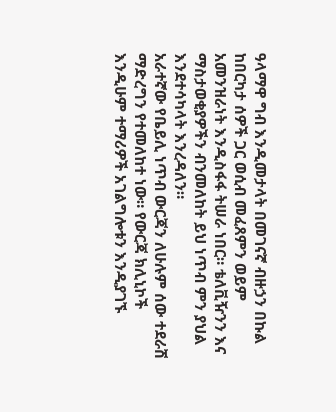ዓላማዋ ግብ እንዲመታላት በመገናኛ ብዙኃን በኩል ከበርካታ ሰዎች ጋር ወሲብ መፈጸምን ወይም አመንዝራነት እንዲስፋፋ ትሠራ ነበር። ቴለቪዥንን እና ማስታወቂያዎችን ብንመለከት ይህ ነጥብ ምን ያህል እንደተሳካላት እንረዳለን።
አራተኛው የቤይሊ ነጥብ ውርጃን ለሁሉም ሰው ተደራሽ ማድረግን የተመለከተ ነው። የውርጃ ክሊኒኮች እንዲሁም ተማሪዎች አገልግሎቱን እንዲያገኙ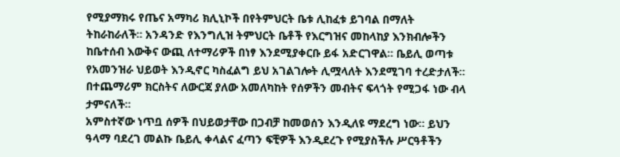የሚያማክሩ የጤና አማካሪ ክሊኒኮች በየትምህርት ቤቱ ሊከፈቱ ይገባል በማለት ትከራከራለች። አንዳንድ የእንግሊዝ ትምህርት ቤቶች የእርግዝና መከላከያ እንክብሎችን ከቤተሰብ እውቅና ውጪ ለተማሪዎች በነፃ እንደሚያቀርቡ ይፋ አድርገዋል። ቤይሊ ወጣቱ የአመንዝራ ህይወት እንዲኖር ካስፈልግ ይህ አገልገሎት ሊሟላለት እንደሚገባ ተረድታለች። በተጨማሪም ክርስትና ለውርጃ ያለው አመለካከት የሰዎችን መብትና ፍላጎት የሚጋፋ ነው ብላ ታምናለች።
አምስተኛው ነጥቧ ሰዎች በህይወታቸው በጋብቻ ከመወሰን እንዲለዩ ማደረግ ነው። ይህን ዓላማ ባደረገ መልኩ ቤይሊ ቀላልና ፈጣን ፍቺዎች እንዲደረጉ የሚያስችሉ ሥርዓቶችን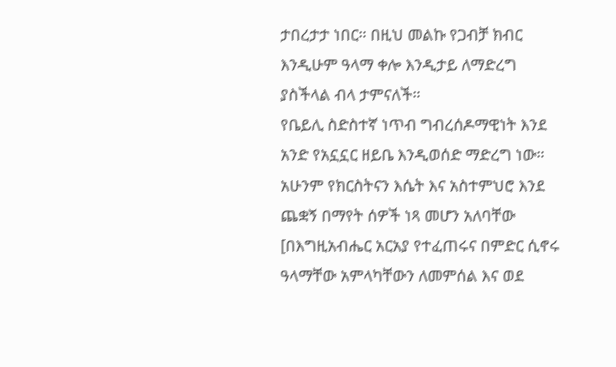ታበረታታ ነበር። በዚህ መልኩ የጋብቻ ክብር እንዲሁም ዓላማ ቀሎ እንዲታይ ለማድረግ ያስችላል ብላ ታምናለች።
የቤይሊ ስድስተኛ ነጥብ ግብረሰዶማዊነት እንደ አንድ የአኗኗር ዘይቤ እንዲወሰድ ማድረግ ነው። አሁንም የክርስትናን እሴት እና አስተምህሮ እንደ ጨቋኝ በማየት ሰዎች ነጻ መሆን አለባቸው [በእግዚአብሔር አርአያ የተፈጠሩና በምድር ሲኖሩ ዓላማቸው አምላካቸውን ለመምሰል እና ወደ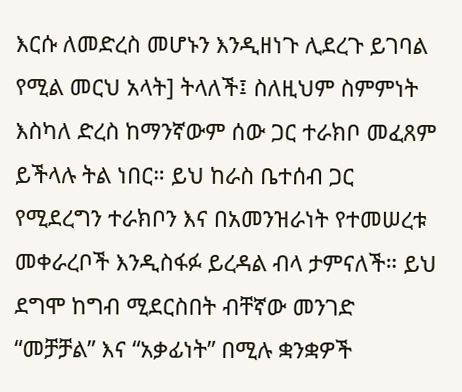እርሱ ለመድረስ መሆኑን እንዲዘነጉ ሊደረጉ ይገባል የሚል መርህ አላት] ትላለች፤ ስለዚህም ስምምነት እስካለ ድረስ ከማንኛውም ሰው ጋር ተራክቦ መፈጸም ይችላሉ ትል ነበር። ይህ ከራስ ቤተሰብ ጋር የሚደረግን ተራክቦን እና በአመንዝራነት የተመሠረቱ መቀራረቦች እንዲስፋፉ ይረዳል ብላ ታምናለች። ይህ ደግሞ ከግብ ሚደርስበት ብቸኛው መንገድ “መቻቻል” እና “አቃፊነት” በሚሉ ቋንቋዎች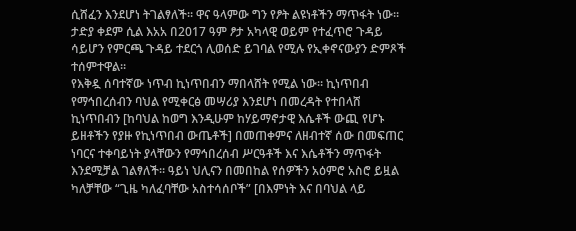ሲሸፈን እንደሆነ ትገልፃለች። ዋና ዓላምው ግን የፆት ልዩነቶችን ማጥፋት ነው። ታድያ ቀደም ሲል እአአ በ2017 ዓም ፆታ አካላዊ ወይም የተፈጥሮ ጉዳይ ሳይሆን የምርጫ ጉዳይ ተደርጎ ሊወሰድ ይገባል የሚሉ የኢቀኖናውያን ድምጾች ተሰምተዋል።
የእቅዷ ሰባተኛው ነጥብ ኪነጥበብን ማበላሸት የሚል ነው። ኪነጥበብ የማኅበረሰብን ባህል የሚቀርፅ መሣሪያ እንደሆነ በመረዳት የተበላሸ ኪነጥበብን [ከባህል ከወግ እንዲሁም ከሃይማኖታዊ እሴቶች ውጪ የሆኑ ይዘቶችን የያዙ የኪነጥበብ ውጤቶች] በመጠቀምና ለዘብተኛ ሰው በመፍጠር ነባርና ተቀባይነት ያላቸውን የማኅበረሰብ ሥርዓቶች እና እሴቶችን ማጥፋት እንደሚቻል ገልፃለች። ዓይነ ህሊናን በመበከል የሰዎችን አዕምሮ አስሮ ይዟል ካለቻቸው “ጊዜ ካለፈባቸው አስተሳሰቦች” [በእምነት እና በባህል ላይ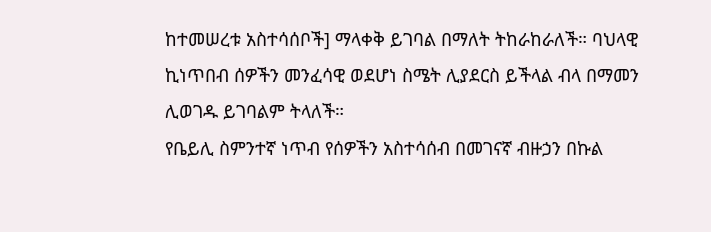ከተመሠረቱ አስተሳሰቦች] ማላቀቅ ይገባል በማለት ትከራከራለች። ባህላዊ ኪነጥበብ ሰዎችን መንፈሳዊ ወደሆነ ስሜት ሊያደርስ ይችላል ብላ በማመን ሊወገዱ ይገባልም ትላለች።
የቤይሊ ስምንተኛ ነጥብ የሰዎችን አስተሳሰብ በመገናኛ ብዙኃን በኩል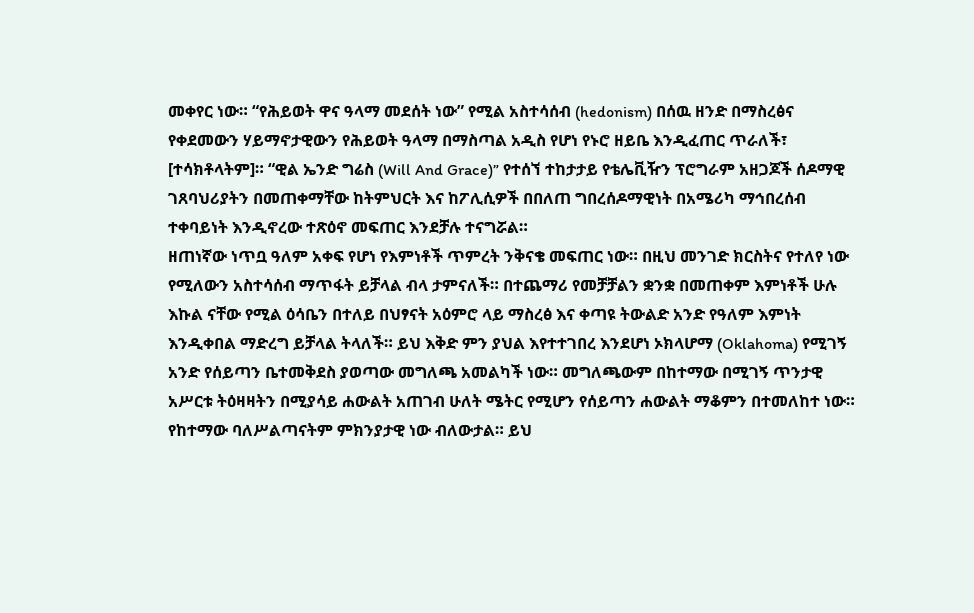መቀየር ነው። “የሕይወት ዋና ዓላማ መደሰት ነው” የሚል አስተሳሰብ (hedonism) በሰዉ ዘንድ በማስረፅና የቀደመውን ሃይማኖታዊውን የሕይወት ዓላማ በማስጣል አዲስ የሆነ የኑሮ ዘይቤ እንዲፈጠር ጥራለች፣ [ተሳክቶላትም]። “ዊል ኤንድ ግሬስ (Will And Grace)” የተሰኘ ተከታታይ የቴሌቪዥን ፕሮግራም አዘጋጆች ሰዶማዊ ገጸባህሪያትን በመጠቀማቸው ከትምህርት እና ከፖሊሲዎች በበለጠ ግበረሰዶማዊነት በአሜሪካ ማኅበረሰብ ተቀባይነት እንዲኖረው ተጽዕኖ መፍጠር እንደቻሉ ተናግሯል።
ዘጠነኛው ነጥቧ ዓለም አቀፍ የሆነ የእምነቶች ጥምረት ንቅናቄ መፍጠር ነው። በዚህ መንገድ ክርስትና የተለየ ነው የሚለውን አስተሳሰብ ማጥፋት ይቻላል ብላ ታምናለች። በተጨማሪ የመቻቻልን ቋንቋ በመጠቀም እምነቶች ሁሉ እኩል ናቸው የሚል ዕሳቤን በተለይ በህፃናት አዕምሮ ላይ ማስረፅ እና ቀጣዩ ትውልድ አንድ የዓለም እምነት እንዲቀበል ማድረግ ይቻላል ትላለች። ይህ እቅድ ምን ያህል እየተተገበረ እንደሆነ ኦክላሆማ (Oklahoma) የሚገኝ አንድ የሰይጣን ቤተመቅደስ ያወጣው መግለጫ አመልካች ነው። መግለጫውም በከተማው በሚገኝ ጥንታዊ አሥርቱ ትዕዛዛትን በሚያሳይ ሐውልት አጠገብ ሁለት ሜትር የሚሆን የሰይጣን ሐውልት ማቆምን በተመለከተ ነው። የከተማው ባለሥልጣናትም ምክንያታዊ ነው ብለውታል። ይህ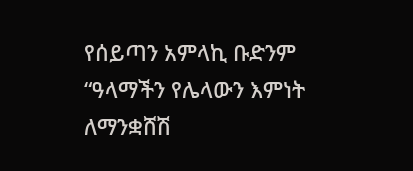የሰይጣን አምላኪ ቡድንም “ዓላማችን የሌላውን እምነት ለማንቋሸሽ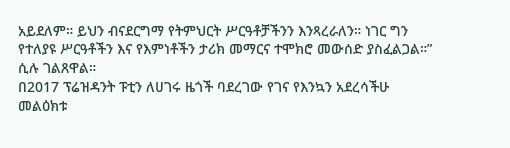አይደለም። ይህን ብናደርግማ የትምህርት ሥርዓቶቻችንን እንጻረራለን። ነገር ግን የተለያዩ ሥርዓቶችን እና የእምነቶችን ታሪክ መማርና ተሞክሮ መውሰድ ያስፈልጋል።” ሲሉ ገልጸዋል።
በ2017 ፕሬዝዳንት ፑቲን ለሀገሩ ዜጎች ባደረገው የገና የእንኳን አደረሳችሁ መልዕክቱ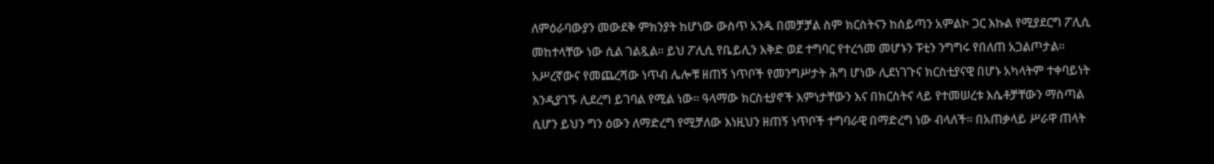ለምዕራባውያን መውደቅ ምክንያት ከሆነው ውስጥ አንዱ በመቻቻል ስም ክርስትናን ከሰይጣን አምልኮ ጋር እኩል የሚያደርግ ፖሊሲ መከተላቸው ነው ሲል ገልጿል። ይህ ፖሊሲ የቤይሊን እቅድ ወደ ተግባር የተረጎመ መሆኑን ፑቲን ንግግሩ የበለጠ አጋልጦታል።
አሥረኛውና የመጨረሻው ነጥብ ሌሎቹ ዘጠኝ ነጥቦች የመንግሥታት ሕግ ሆነው ሊደነገጉና ክርስቲያናዊ በሆኑ አካላትም ተቀባይነት እንዲያገኙ ሊደረግ ይገባል የሚል ነው። ዓላማው ክርስቲያኖች እምነታቸውን እና በክርስትና ላይ የተመሠረቱ እሴቶቻቸውን ማስጣል ሲሆን ይህን ግን ዕውን ለማድረግ የሚቻለው እነዚህን ዘጠኝ ነጥቦች ተግባራዊ በማድረግ ነው ብላለች። በአጠቃላይ ሥራዋ ጠላት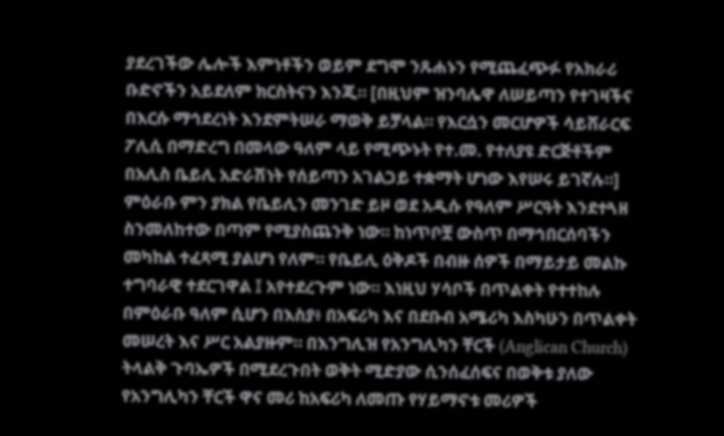ያደረገችው ሌሎች እምነቶችን ወይም ደግሞ ንጹሐኑን የሚጨፈጭፉ የአክራሪ ቡድኖችን አይደለም ክርስትናን እንጂ። [በዚህም ዝንባሌዋ ለሠይጣን የተገዛችና በእርሱ ማኅደረነት እንደምትሠራ ማወቅ ይቻላል። የእርሷን መርሆዎች ሳይሸራርፍ ፖሊሲ በማድረግ በመላው ዓለም ላይ የሚጭኑት የተ.መ. የተለያዩ ድርጅቶችም በአሊስ ቤይሊ አድራሽነት የሰይጣን አገልጋይ ተቋማት ሆነው እየሠሩ ይገኛሉ።]
ምዕራቡ ምን ያክል የቤይሊን መንገድ ይዞ ወደ አዲሱ የዓለም ሥርዓት እንደተጓዘ ስንመለከተው በጣም የሚያስጨንቅ ነው። ከነጥቦቿ ውስጥ በማኅበርሰባችን መካከል ተፈጻሚ ያልሆነ የለም። የቤይሊ ዕቅዶች በብዙ ሰዎች በማይታይ መልኩ ተግባራዊ ተደርገዋል ፤ አየተደረጉም ነው። እነዚህ ሃሳቦች በጥልቀት የተተከሉ በምዕራቡ ዓለም ሲሆን በእስያ፥ በአፍሪካ እና በደቡብ አሜሪካ እስካሁን በጥልቀት መሠረት እና ሥር አልያዙም። በእንግሊዝ የአንግሊካን ቸርች (Anglican Church) ትላልቅ ጉባኤዎች በሚደረጉበት ወቅት ሚድያው ሲንሰፈሰፍና በወቅቱ ያለው የአንግሊካን ቸርች ዋና መሪ ከአፍሪካ ለመጡ የሃይማኖቱ መሪዎች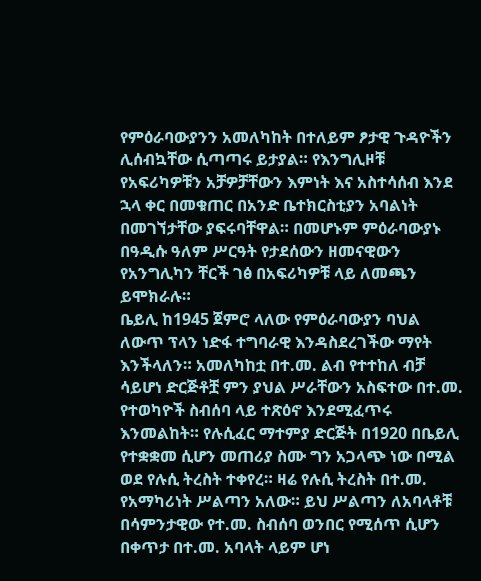የምዕራባውያንን አመለካከት በተለይም ፆታዊ ጉዳዮችን ሊሰብኳቸው ሲጣጣሩ ይታያል። የእንግሊዞቹ የአፍሪካዎቹን አቻዎቻቸውን እምነት እና አስተሳሰብ እንደ ኋላ ቀር በመቁጠር በአንድ ቤተክርስቲያን አባልነት በመገኘታቸው ያፍሩባቸዋል። በመሆኑም ምዕራባውያኑ በዓዲሱ ዓለም ሥርዓት የታደሰውን ዘመናዊውን የአንግሊካን ቸርች ገፅ በአፍሪካዎቹ ላይ ለመጫን ይሞክራሉ።
ቤይሊ ከ1945 ጀምሮ ላለው የምዕራባውያን ባህል ለውጥ ፕላን ነድፋ ተግባራዊ እንዳስደረገችው ማየት እንችላለን። አመለካከቷ በተ.መ. ልብ የተተከለ ብቻ ሳይሆነ ድርጅቶቿ ምን ያህል ሥራቸውን አስፍተው በተ.መ. የተወካዮች ስብሰባ ላይ ተጽዕኖ እንደሚፈጥሩ እንመልከት። የሉሲፈር ማተምያ ድርጅት በ1920 በቤይሊ የተቋቋመ ሲሆን መጠሪያ ስሙ ግን አጋላጭ ነው በሚል ወደ የሉሲ ትረስት ተቀየረ። ዛሬ የሉሲ ትረስት በተ.መ. የአማካሪነት ሥልጣን አለው። ይህ ሥልጣን ለአባላቶቹ በሳምንታዊው የተ.መ. ስብሰባ ወንበር የሚሰጥ ሲሆን በቀጥታ በተ.መ. አባላት ላይም ሆነ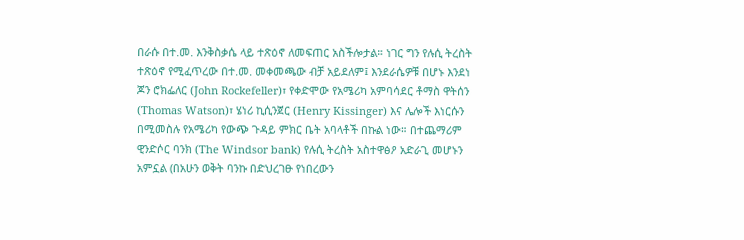በራሱ በተ.መ. እንቅስቃሴ ላይ ተጽዕኖ ለመፍጠር አስችሎታል። ነገር ግን የሉሲ ትረስት ተጽዕኖ የሚፈጥረው በተ.መ. መቀመጫው ብቻ አይደለም፤ እንደራሴዎቹ በሆኑ እንደነ ጆን ሮክፌለር (John Rockefeller)፣ የቀድሞው የአሜሪካ አምባሳደር ቶማስ ዋትሰን (Thomas Watson)፣ ሄነሪ ኪሲንጀር (Henry Kissinger) እና ሌሎች እነርሱን በሚመስሉ የአሜሪካ የውጭ ጉዳይ ምክር ቤት አባላቶች በኩል ነው። በተጨማሪም ዊንድሶር ባንክ (The Windsor bank) የሉሲ ትረስት አስተዋፅዖ አድራጊ መሆኑን አምኗል (በአሁን ወቅት ባንኩ በድህረገፁ የነበረውን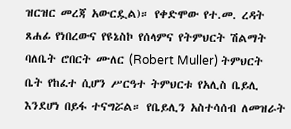ዝርዝር መረጃ አውርዷል)። የቀድሞው የተ.መ. ረዳት ጸሐፊ የነበረውና የዩኔስኮ የሰላምና የትምህርት ሽልማት ባለቤት ሮበርት ሙለር (Robert Muller) ትምህርት ቤት የከፈተ ሲሆን ሥርዓተ ትምህርቱ የአሊስ ቤይሊ እንደሆነ በይፋ ተናግሯል። የቤይሊን አስተሳሰብ ለመዝራት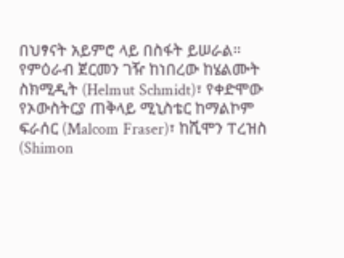በህፃናት አይምሮ ላይ በስፋት ይሠራል።
የምዕራብ ጀርመን ገዥ ከነበረው ከሄልሙት ስክሚዲት (Helmut Schmidt)፣ የቀድሞው የኦውስትርያ ጠቅላይ ሚኒስቴር ከማልኮም ፍራሰር (Malcom Fraser)፣ ከሺሞን ፐረዝስ (Shimon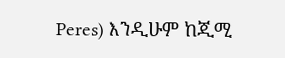Peres) እንዲሁም ከጂሚ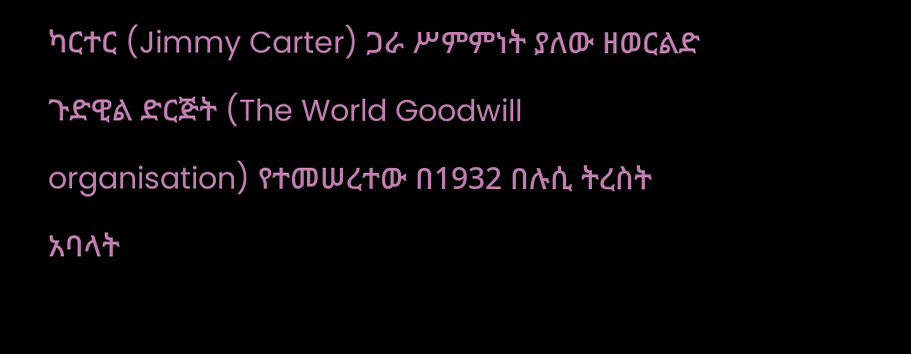ካርተር (Jimmy Carter) ጋራ ሥምምነት ያለው ዘወርልድ ጉድዊል ድርጅት (The World Goodwill organisation) የተመሠረተው በ1932 በሉሲ ትረስት አባላት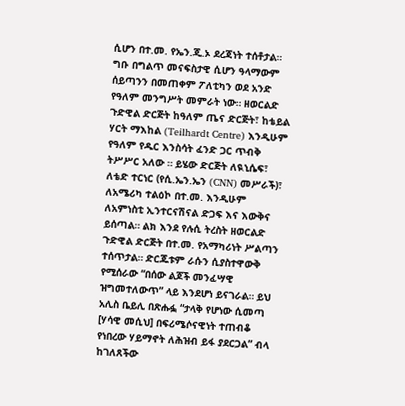ሲሆን በተ.መ. የኤን.ጂ.ኦ ደረጃነት ተሰቶታል። ግቡ በግልጥ መናፍስታዊ ሲሆን ዓላማውም ሰይጣንን በመጠቀም ፖለቲካን ወደ አንድ የዓለም መንግሥት መምራት ነው። ዘወርልድ ጉድዊል ድርጅት ከዓለም ጤና ድርጅት፣ ከቴይል ሃርት ማእከል (Teilhardt Centre) እንዲሁም የዓለም የዱር እንስሳት ፈንድ ጋር ጥብቅ ትሥሥር አለው ። ይሄው ድርጅት ለዪኒሴፍ፣ ለቴድ ተርነር (የሲ.ኤን.ኤን (CNN) መሥራች)፣ ለአሜሪካ ተልዕኮ በተ.መ. እንዲሁም ለአምነስቲ ኢንተርናሽናል ድጋፍ እና እውቅና ይሰጣል። ልክ እንደ የሉሲ ትረስት ዘወርልድ ጉድዊል ድርጅት በተ.መ. የአማካሪነት ሥልጣን ተሰጥታል። ድርጁቱም ራሱን ሲያስተዋውቅ የሚሰራው “በሰው ልጆች መንፈሣዊ ዝግመተለውጥ” ላይ እንደሆነ ይናገራል። ይህ አሊስ ቤይሊ በጽሑፏ “ታላቅ የሆነው ሲመጣ [ሃሳዊ መሲህ] በፍሪሜሶናዊነት ተጠብቆ የነበረው ሃይማኖት ለሕዝብ ይፋ ያደርጋል” ብላ ከገለጸችው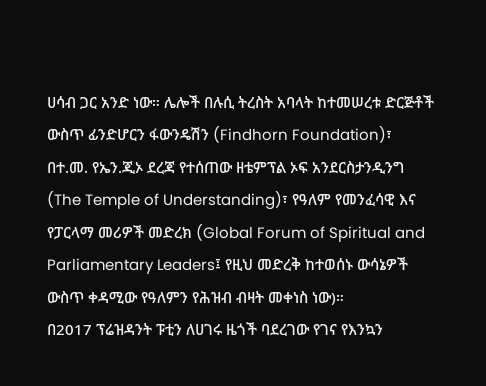ሀሳብ ጋር አንድ ነው። ሌሎች በሉሲ ትረስት አባላት ከተመሠረቱ ድርጅቶች ውስጥ ፊንድሆርን ፋውንዴሽን (Findhorn Foundation)፣ በተ.መ. የኤን.ጂኦ ደረጃ የተሰጠው ዘቴምፕል ኦፍ አንደርስታንዲንግ (The Temple of Understanding)፣ የዓለም የመንፈሳዊ እና የፓርላማ መሪዎች መድረክ (Global Forum of Spiritual and Parliamentary Leaders፤ የዚህ መድረቅ ከተወሰኑ ውሳኔዎች ውስጥ ቀዳሚው የዓለምን የሕዝብ ብዛት መቀነስ ነው)።
በ2017 ፕሬዝዳንት ፑቲን ለሀገሩ ዜጎች ባደረገው የገና የእንኳን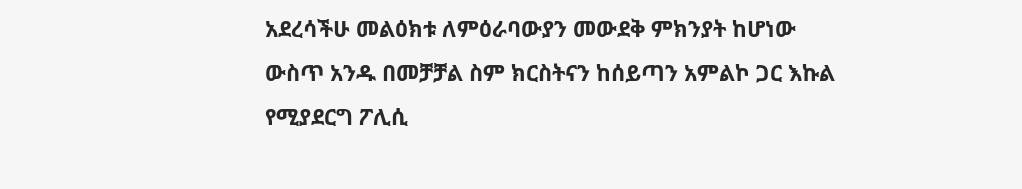አደረሳችሁ መልዕክቱ ለምዕራባውያን መውደቅ ምክንያት ከሆነው ውስጥ አንዱ በመቻቻል ስም ክርስትናን ከሰይጣን አምልኮ ጋር እኩል የሚያደርግ ፖሊሲ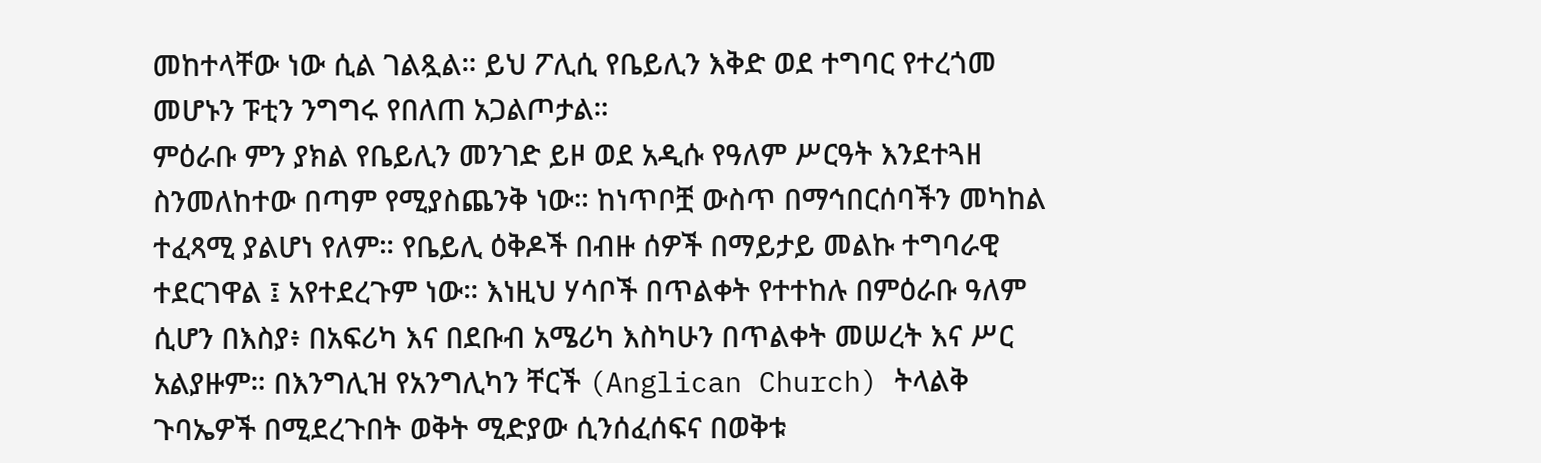መከተላቸው ነው ሲል ገልጿል። ይህ ፖሊሲ የቤይሊን እቅድ ወደ ተግባር የተረጎመ መሆኑን ፑቲን ንግግሩ የበለጠ አጋልጦታል።
ምዕራቡ ምን ያክል የቤይሊን መንገድ ይዞ ወደ አዲሱ የዓለም ሥርዓት እንደተጓዘ ስንመለከተው በጣም የሚያስጨንቅ ነው። ከነጥቦቿ ውስጥ በማኅበርሰባችን መካከል ተፈጻሚ ያልሆነ የለም። የቤይሊ ዕቅዶች በብዙ ሰዎች በማይታይ መልኩ ተግባራዊ ተደርገዋል ፤ አየተደረጉም ነው። እነዚህ ሃሳቦች በጥልቀት የተተከሉ በምዕራቡ ዓለም ሲሆን በእስያ፥ በአፍሪካ እና በደቡብ አሜሪካ እስካሁን በጥልቀት መሠረት እና ሥር አልያዙም። በእንግሊዝ የአንግሊካን ቸርች (Anglican Church) ትላልቅ ጉባኤዎች በሚደረጉበት ወቅት ሚድያው ሲንሰፈሰፍና በወቅቱ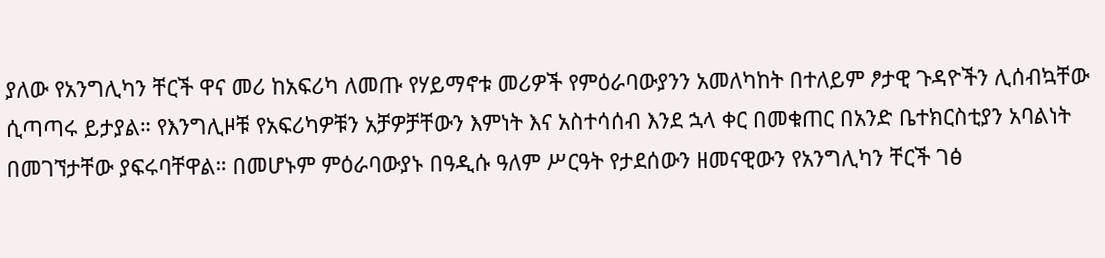ያለው የአንግሊካን ቸርች ዋና መሪ ከአፍሪካ ለመጡ የሃይማኖቱ መሪዎች የምዕራባውያንን አመለካከት በተለይም ፆታዊ ጉዳዮችን ሊሰብኳቸው ሲጣጣሩ ይታያል። የእንግሊዞቹ የአፍሪካዎቹን አቻዎቻቸውን እምነት እና አስተሳሰብ እንደ ኋላ ቀር በመቁጠር በአንድ ቤተክርስቲያን አባልነት በመገኘታቸው ያፍሩባቸዋል። በመሆኑም ምዕራባውያኑ በዓዲሱ ዓለም ሥርዓት የታደሰውን ዘመናዊውን የአንግሊካን ቸርች ገፅ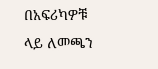በአፍሪካዎቹ ላይ ለመጫን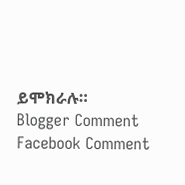ይሞክራሉ።
Blogger Comment
Facebook Comment